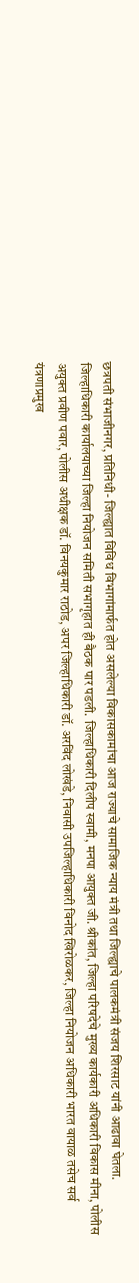छत्रपती संभाजीनगर, प्रतिनिधी- जिल्ह्यात विविध विभागांमार्फत होत असलेल्या विकासकामांचा आज राज्याचे सामाजिक न्याय मंत्री तथा जिल्ह्याचे पालकमंत्री संजय शिरसाट यांनी आढावा घेतला.
जिल्हाधिकारी कार्यालयाच्या जिल्हा नियोजन समिती सभागृहात ही बैठक पार पडली. जिल्हाधिकारी दिलीप स्वामी, मनपा आयुक्त जी. श्रीकांत, जिल्हा परिषदेचे मुख्य कार्यकारी अधिकारी विकास मीना, पोलीस अयुक्त प्रवीण पवार, पोलीस अधीक्षक डॉ. विनयकुमार राठोड, अपर जिल्हाधिकारी डॉ. अरविंद लोखंडे, निवासी उपजिल्हाधिकारी विनोद खिरोळकर, जिल्हा नियोजन अधिकारी भारत वायाळ तसेच सर्व यंत्रणाप्रमुख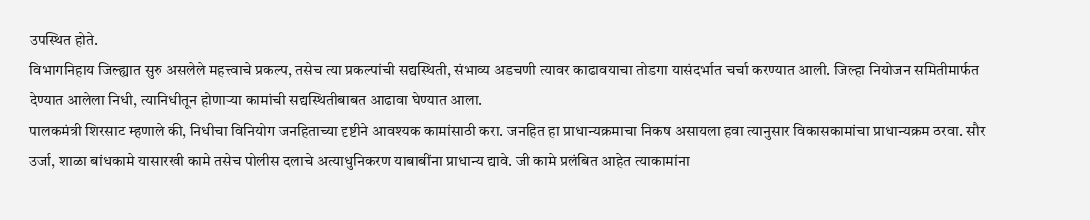उपस्थित होते.
विभागनिहाय जिल्ह्यात सुरु असलेले महत्त्वाचे प्रकल्प, तसेच त्या प्रकल्पांची सद्यस्थिती, संभाव्य अडचणी त्यावर काढावयाचा तोडगा यासंदर्भात चर्चा करण्यात आली. जिल्हा नियोजन समितीमार्फत देण्यात आलेला निधी, त्यानिधीतून होणाऱ्या कामांची सद्यस्थितीबाबत आढावा घेण्यात आला.
पालकमंत्री शिरसाट म्हणाले की, निधीचा विनियोग जनहिताच्या दृष्टीने आवश्यक कामांसाठी करा. जनहित हा प्राधान्यक्रमाचा निकष असायला हवा त्यानुसार विकासकामांचा प्राधान्यक्रम ठरवा. सौर उर्जा, शाळा बांधकामे यासारखी कामे तसेच पोलीस दलाचे अत्याधुनिकरण याबाबींना प्राधान्य द्यावे. जी कामे प्रलंबित आहेत त्याकामांना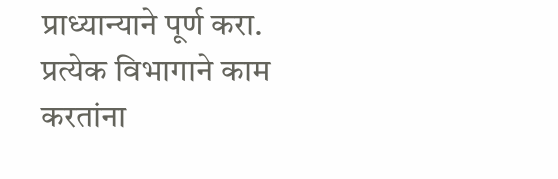प्राध्यान्याने पूर्ण करा. प्रत्येक विभागाने काम करतांना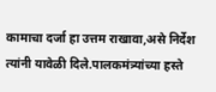कामाचा दर्जा हा उत्तम राखावा,असे निर्देश त्यांनी यावेळी दिले.पालकमंत्र्यांच्या हस्ते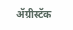ॲग्रीस्टॅक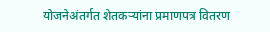योजनेअंतर्गत शेतकऱ्यांना प्रमाणपत्र वितरण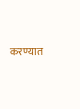करण्यात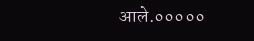आले.०००००